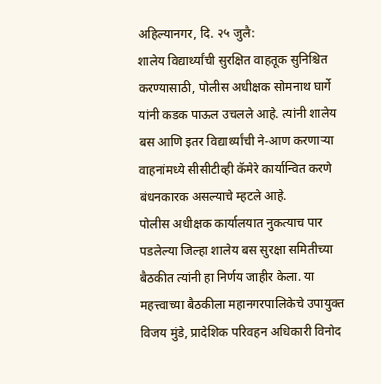अहिल्यानगर, दि. २५ जुलै:
शालेय विद्यार्थ्यांची सुरक्षित वाहतूक सुनिश्चित करण्यासाठी, पोलीस अधीक्षक सोमनाथ घार्गे यांनी कडक पाऊल उचलले आहे. त्यांनी शालेय बस आणि इतर विद्यार्थ्यांची ने-आण करणाऱ्या वाहनांमध्ये सीसीटीव्ही कॅमेरे कार्यान्वित करणे बंधनकारक असल्याचे म्हटले आहे.
पोलीस अधीक्षक कार्यालयात नुकत्याच पार पडलेल्या जिल्हा शालेय बस सुरक्षा समितीच्या बैठकीत त्यांनी हा निर्णय जाहीर केला. या महत्त्वाच्या बैठकीला महानगरपालिकेचे उपायुक्त विजय मुंडे, प्रादेशिक परिवहन अधिकारी विनोद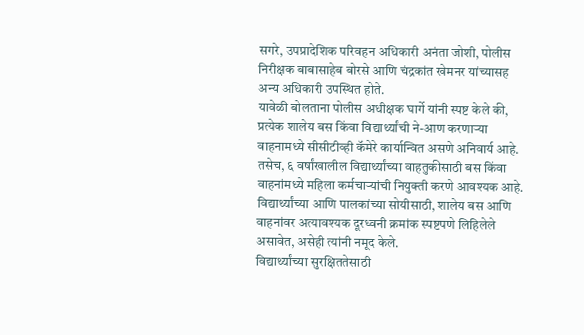सगरे, उपप्रादेशिक परिवहन अधिकारी अनंता जोशी, पोलीस निरीक्षक बाबासाहेब बोरसे आणि चंद्रकांत खेमनर यांच्यासह अन्य अधिकारी उपस्थित होते.
यावेळी बोलताना पोलीस अधीक्षक घार्गे यांनी स्पष्ट केले की, प्रत्येक शालेय बस किंवा विद्यार्थ्यांची ने-आण करणाऱ्या वाहनामध्ये सीसीटीव्ही कॅमेरे कार्यान्वित असणे अनिवार्य आहे. तसेच, ६ वर्षांखालील विद्यार्थ्यांच्या वाहतुकीसाठी बस किंवा वाहनांमध्ये महिला कर्मचाऱ्यांची नियुक्ती करणे आवश्यक आहे. विद्यार्थ्यांच्या आणि पालकांच्या सोयीसाठी, शालेय बस आणि वाहनांवर अत्यावश्यक दूरध्वनी क्रमांक स्पष्टपणे लिहिलेले असावेत, असेही त्यांनी नमूद केले.
विद्यार्थ्यांच्या सुरक्षिततेसाठी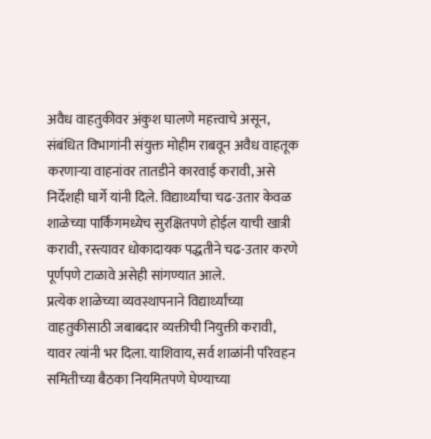अवैध वाहतुकीवर अंकुश घालणे महत्त्वाचे असून, संबंधित विभागांनी संयुक्त मोहीम राबवून अवैध वाहतूक करणाऱ्या वाहनांवर तातडीने कारवाई करावी, असे निर्देशही घार्गे यांनी दिले. विद्यार्थ्यांचा चढ-उतार केवळ शाळेच्या पार्किंगमध्येच सुरक्षितपणे होईल याची खात्री करावी, रस्त्यावर धोकादायक पद्धतीने चढ-उतार करणे पूर्णपणे टाळावे असेही सांगण्यात आले.
प्रत्येक शाळेच्या व्यवस्थापनाने विद्यार्थ्यांच्या वाहतुकीसाठी जबाबदार व्यक्तीची नियुक्ती करावी, यावर त्यांनी भर दिला. याशिवाय, सर्व शाळांनी परिवहन समितीच्या बैठका नियमितपणे घेण्याच्या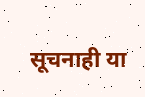सूचनाही या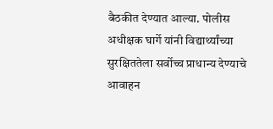बैठकीत देण्यात आल्या. पोलीस अधीक्षक घार्गे यांनी विद्यार्थ्यांच्या सुरक्षिततेला सर्वोच्च प्राधान्य देण्याचे आवाहन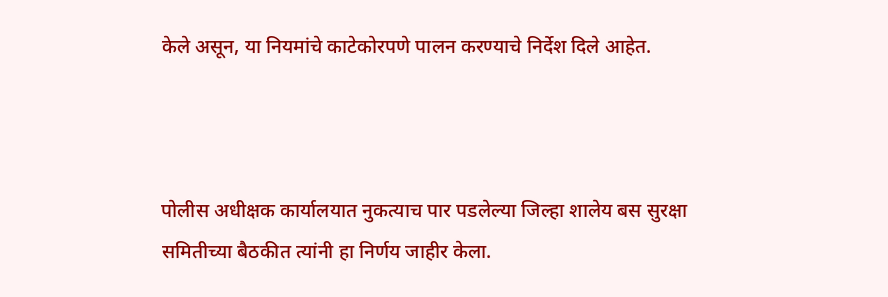केले असून, या नियमांचे काटेकोरपणे पालन करण्याचे निर्देश दिले आहेत.



पोलीस अधीक्षक कार्यालयात नुकत्याच पार पडलेल्या जिल्हा शालेय बस सुरक्षा समितीच्या बैठकीत त्यांनी हा निर्णय जाहीर केला.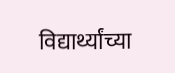विद्यार्थ्यांच्या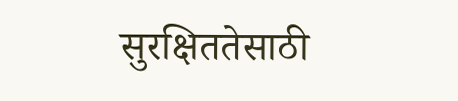सुरक्षिततेसाठी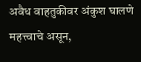अवैध वाहतुकीवर अंकुश घालणे महत्त्वाचे असून,